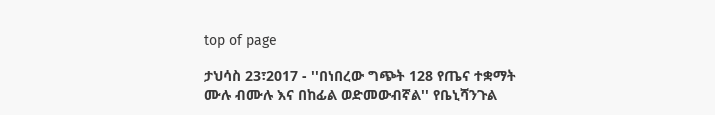top of page

ታህሳስ 23፣2017 - ''በነበረው ግጭት 128 የጤና ተቋማት ሙሉ ብሙሉ እና በከፊል ወድመውብኛል'' የቤኒሻንጉል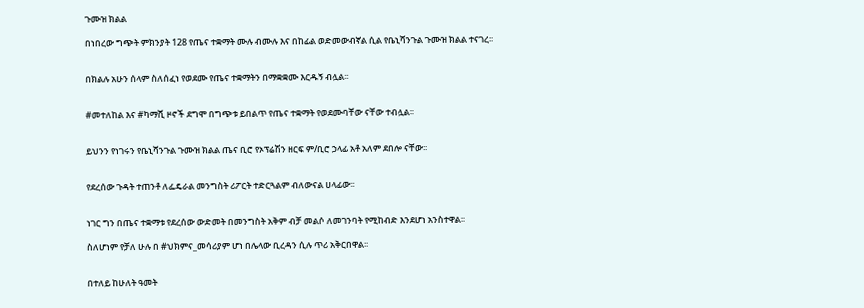ጉሙዝ ክልል

በነበረው ግጭት ምክንያት 128 የጤና ተቋማት ሙሉ ብሙሉ እና በከፊል ወድመውብኛል ሲል የቤኒሻንጉል ጉሙዝ ክልል ተናገረ፡፡


በክልሉ አሁን ሰላም ስለሰፈነ የወደሙ የጤና ተቋማትን በማቋቋሙ እርዱኝ ብሏል፡፡


#መተለከል እና #ካማሺ ዞኖች ደግሞ በግጭቱ ይበልጥ የጤና ተቋማት የወደሙባቸው ናቸው ተብሏል፡፡


ይህንን የነገሩን የቤኒሻንጉል ጉሙዝ ክልል ጤና ቢሮ የኦፕሬሽን ዘርፍ ም/ቢሮ ኃላፊ አቶ አለም ደበሎ ናቸው፡፡


የደረሰው ጉዳት ተጠንቶ ለፌዴራል መንግስት ሪፖርት ተድርጓልም ብለውናል ሀላፊው፡፡


ነገር ግን በጤና ተቋማቱ የደረሰው ውድመት በመንግስት አቅም ብቻ መልሶ ለመገንባት የሚከብድ እንደሆነ አንስተዋል፡፡

ስለሆነም የቻለ ሁሉ በ #ህክምና_መሳሪያም ሆነ በሌላው ቢረዳን ሲሉ ጥሪ አቅርበዋል፡፡


በተለይ ከሁለት ዓመት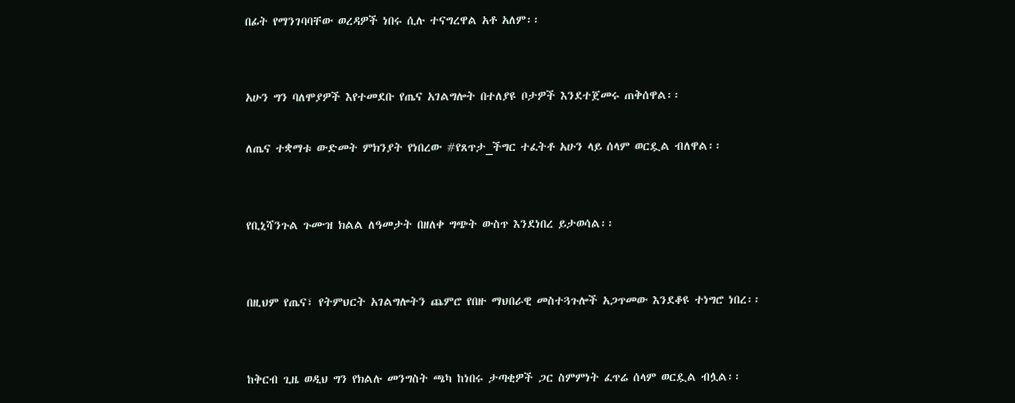በፊት የማንገባባቸው ወረዳዎች ነበሩ ሲሉ ተናግረዋል አቶ አለም፡፡


አሁን ግን ባለሞያዎች እየተመደቡ የጤና አገልግሎት በተለያዩ ቦታዎች እንደተጀመሩ ጠቅሰዋል፡፡

ለጤና ተቋማቱ ውድመት ምክንያት የነበረው #የጸጥታ_ችግር ተፈትቶ አሁን ላይ ሰላም ወርዷል ብለዋል፡፡


የቢኒሻንጉል ጉሙዝ ክልል ለዓመታት በዘለቀ ግጭት ውስጥ እንደነበረ ይታወሳል፡፡


በዚህም የጤና፣ የትምህርት አገልግሎትን ጨምሮ የበዙ ማህበራዊ መስተጓጉሎች አጋጥመው እንደቆዩ ተነግሮ ነበረ፡፡


ከቅርብ ጊዜ ወዲህ ግን የክልሉ መንግስት ጫካ ከነበሩ ታጣቂዎች ጋር ስምምነት ፈጥሬ ሰላም ወርዷል ብሏል፡፡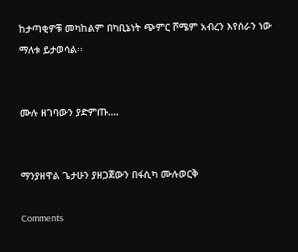ከታጣቂዎቹ መካከልም በካቢኔነት ጭምር ሾሜም አብረን እየሰራን ነው ማለቱ ይታወሳል፡፡


ሙሉ ዘገባውን ያድምጡ….


ማንያዘዋል ጌታሁን ያዘጋጀውን በፋሲካ ሙሉወርቅ

Comments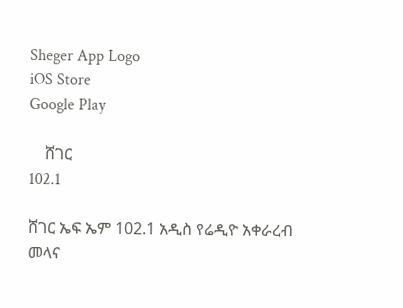Sheger App Logo
iOS Store
Google Play

    ሸገር
102.1

ሸገር ኤፍ ኤም 102.1 አዲስ የሬዲዮ አቀራረብ መላና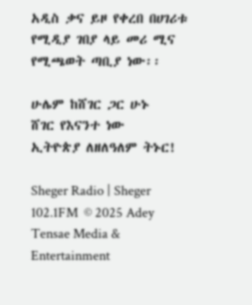አዲስ ቃና ይዞ የቀረበ በሀገሪቱ የሚዲያ ገበያ ላይ መሪ ሚና የሚጫወት ጣቢያ ነው፡፡

ሁሌም ከሸገር ጋር ሁኑ
ሸገር የእናንተ ነው
ኢትዮጵያ ለዘለዓለም ትኑር!

Sheger Radio | Sheger 102.1FM  © 2025 Adey Tensae Media & Entertainment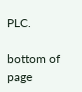PLC.

bottom of page